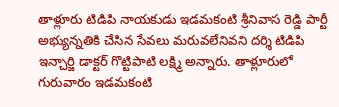తాళ్లూరు టిడిపి నాయకుడు ఇడమకంటి శ్రీనివాస రెడ్డి పార్టీ అభ్యున్నతికి చేసిన సేవలు మరువలేనివని దర్శి టిడిపి ఇన్చార్జి డాక్టర్ గొట్టిపాటి లక్ష్మి అన్నారు. తాళ్లూరులో గురువారం ఇడమకంటి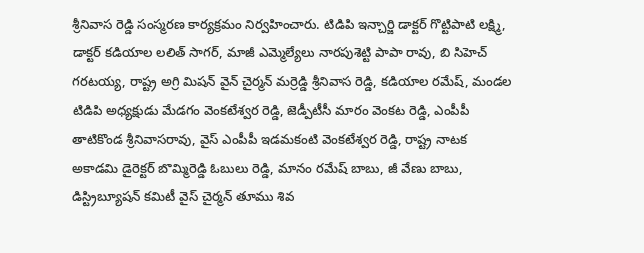శ్రీనివాస రెడ్డి సంస్మరణ కార్యక్రమం నిర్వహించారు. టిడిపి ఇన్చార్జి డాక్టర్ గొట్టిపాటి లక్ష్మి, డాక్టర్ కడియాల లలిత్ సాగర్, మాజీ ఎమ్మెల్యేలు నారపుశెట్టి పాపా రావు, బి సిహెచ్ గరటయ్య, రాష్ట్ర అగ్రి మిషన్ వైన్ చైర్మన్ మర్రెడ్డి శ్రీనివాస రెడ్డి, కడియాల రమేష్, మండల టిడిపి అధ్యక్షుడు మేడగం వెంకటేశ్వర రెడ్డి, జెడ్పీటీసీ మారం వెంకట రెడ్డి, ఎంపీపీ తాటికొండ శ్రీనివాసరావు, వైస్ ఎంపీపీ ఇడమకంటి వెంకటేశ్వర రెడ్డి, రాష్ట్ర నాటక అకాడమి డైరెక్టర్ బొమ్మిరెడ్డి ఓబులు రెడ్డి, మానం రమేష్ బాబు, జీ వేణు బాబు, డిస్ట్రిబ్యూషన్ కమిటీ వైస్ చైర్మన్ తూము శివ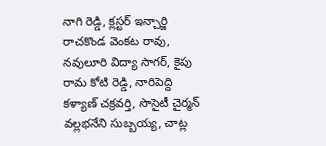నాగి రెడ్డి, క్లస్టర్ ఇన్చార్జి రాచకొండ వెంకట రావు, నవులూరి విద్యా సాగర్, కైపు రామ కోటి రెడ్డి, నారిపెద్ది కళ్యాణ్ చక్రవర్తి, సొసైటీ చైర్మన్ వల్లభనేని సుబ్బయ్య, చాట్ల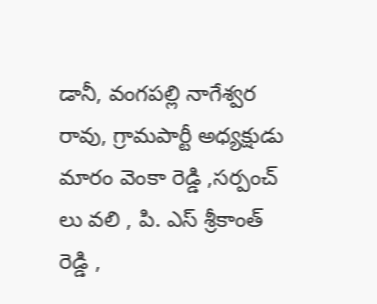డానీ, వంగపల్లి నాగేశ్వర రావు, గ్రామపార్టీ అధ్యక్షుడు మారం వెంకా రెడ్డి ,సర్పంచ్ లు వలి , పి. ఎస్ శ్రీకాంత్ రెడ్డి ,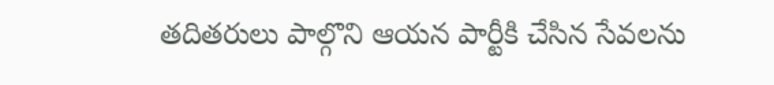తదితరులు పాల్గొని ఆయన పార్టీకి చేసిన సేవలను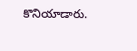కొనియాడారు.